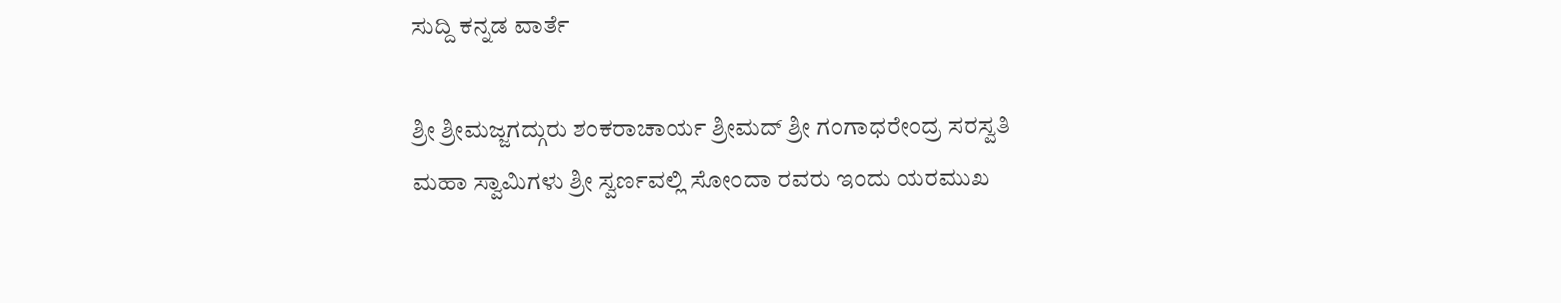ಸುದ್ದಿ ಕನ್ನಡ ವಾರ್ತೆ

ಶ್ರೀ ಶ್ರೀಮಜ್ಜಗದ್ಗುರು ಶಂಕರಾಚಾರ್ಯ ಶ್ರೀಮದ್ ಶ್ರೀ ಗಂಗಾಧರೇಂದ್ರ ಸರಸ್ವತಿ ಮಹಾ ಸ್ವಾಮಿಗಳು ಶ್ರೀ ಸ್ವರ್ಣವಲ್ಲಿ ಸೋಂದಾ ರವರು ಇಂದು ಯರಮುಖ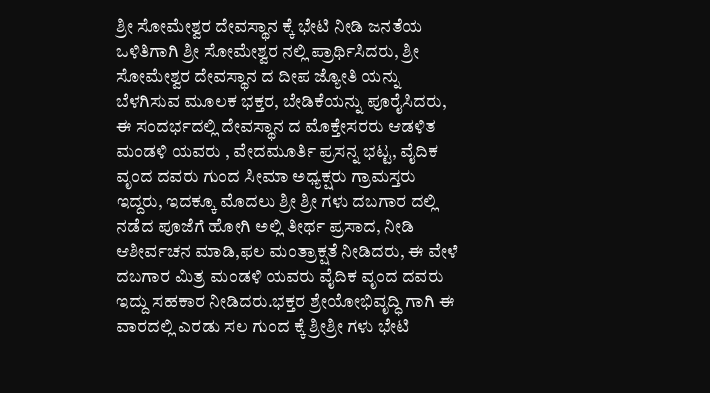ಶ್ರೀ ಸೋಮೇಶ್ವರ ದೇವಸ್ಥಾನ ಕ್ಕೆ ಭೇಟಿ ನೀಡಿ ಜನತೆಯ ಒಳಿತಿಗಾಗಿ ಶ್ರೀ ಸೋಮೇಶ್ವರ ನಲ್ಲಿ ಪ್ರಾರ್ಥಿಸಿದರು, ಶ್ರೀ ಸೋಮೇಶ್ವರ ದೇವಸ್ಥಾನ ದ ದೀಪ ಜ್ಯೋತಿ ಯನ್ನು ಬೆಳಗಿಸುವ ಮೂಲಕ ಭಕ್ತರ, ಬೇಡಿಕೆಯನ್ನು ಪೂರೈಸಿದರು, ಈ ಸಂದರ್ಭದಲ್ಲಿ ದೇವಸ್ಥಾನ ದ ಮೊಕ್ತೇಸರರು ಆಡಳಿತ ಮಂಡಳಿ ಯವರು , ವೇದಮೂರ್ತಿ ಪ್ರಸನ್ನ ಭಟ್ಟ, ವೈದಿಕ ವೃಂದ ದವರು ಗುಂದ ಸೀಮಾ ಅಧ್ಯಕ್ಷರು ಗ್ರಾಮಸ್ತರು ಇದ್ದರು, ಇದಕ್ಕೂ ಮೊದಲು ಶ್ರೀ ಶ್ರೀ ಗಳು ದಬಗಾರ ದಲ್ಲಿ ನಡೆದ ಪೂಜೆಗೆ ಹೋಗಿ ಅಲ್ಲಿ ತೀರ್ಥ ಪ್ರಸಾದ, ನೀಡಿ ಆಶೀರ್ವಚನ ಮಾಡಿ,ಫಲ ಮಂತ್ರಾಕ್ಷತೆ ನೀಡಿದರು, ಈ ವೇಳೆ ದಬಗಾರ ಮಿತ್ರ ಮಂಡಳಿ ಯವರು ವೈದಿಕ ವೃಂದ ದವರು ಇದ್ದು ಸಹಕಾರ ನೀಡಿದರು.ಭಕ್ತರ ಶ್ರೇಯೋಭಿವೃದ್ಧಿ ಗಾಗಿ ಈ ವಾರದಲ್ಲಿ ಎರಡು ಸಲ ಗುಂದ ಕ್ಕೆ ಶ್ರೀಶ್ರೀ ಗಳು ಭೇಟಿ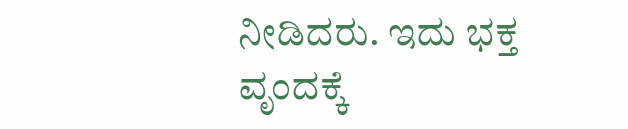ನೀಡಿದರು. ಇದು ಭಕ್ತ ವೃಂದಕ್ಕೆ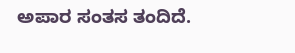ಅಪಾರ ಸಂತಸ ತಂದಿದೆ.